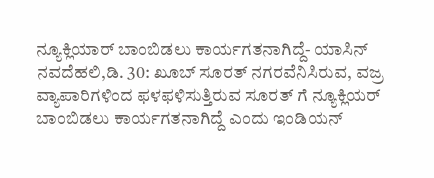ನ್ಯೂಕ್ಲಿಯಾರ್ ಬಾಂಬಿಡಲು ಕಾರ್ಯಗತನಾಗಿದ್ದೆ- ಯಾಸಿನ್
ನವದೆಹಲಿ,ಡಿ. 30: ಖೂಬ್ ಸೂರತ್ ನಗರವೆನಿಸಿರುವ, ವಜ್ರ ವ್ಯಾಪಾರಿಗಳಿಂದ ಫಳಫಳಿಸುತ್ತಿರುವ ಸೂರತ್ ಗೆ ನ್ಯೂಕ್ಲಿಯರ್ ಬಾಂಬಿಡಲು ಕಾರ್ಯಗತನಾಗಿದ್ದೆ ಎಂದು ಇಂಡಿಯನ್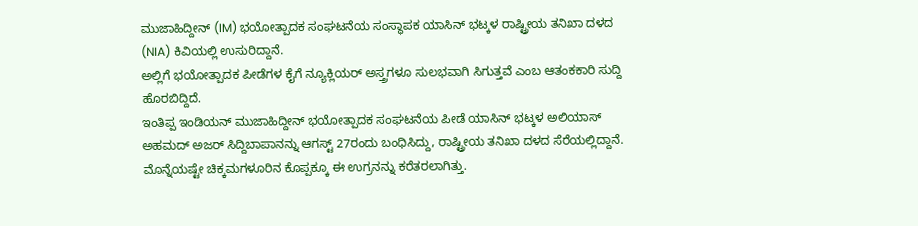ಮುಜಾಹಿದ್ದೀನ್ (IM) ಭಯೋತ್ಪಾದಕ ಸಂಘಟನೆಯ ಸಂಸ್ಥಾಪಕ ಯಾಸಿನ್ ಭಟ್ಕಳ ರಾಷ್ಟ್ರೀಯ ತನಿಖಾ ದಳದ (NIA) ಕಿವಿಯಲ್ಲಿ ಉಸುರಿದ್ದಾನೆ.
ಅಲ್ಲಿಗೆ ಭಯೋತ್ಪಾದಕ ಪೀಡೆಗಳ ಕೈಗೆ ನ್ಯೂಕ್ಲಿಯರ್ ಅಸ್ತ್ರಗಳೂ ಸುಲಭವಾಗಿ ಸಿಗುತ್ತವೆ ಎಂಬ ಆತಂಕಕಾರಿ ಸುದ್ದಿ ಹೊರಬಿದ್ದಿದೆ.
ಇಂತಿಪ್ಪ ಇಂಡಿಯನ್ ಮುಜಾಹಿದ್ದೀನ್ ಭಯೋತ್ಪಾದಕ ಸಂಘಟನೆಯ ಪೀಡೆ ಯಾಸಿನ್ ಭಟ್ಕಳ ಅಲಿಯಾಸ್ ಅಹಮದ್ ಅಜರ್ ಸಿದ್ದಿಬಾಪಾನನ್ನು ಆಗಸ್ಟ್ 27ರಂದು ಬಂಧಿಸಿದ್ದು, ರಾಷ್ಟ್ರೀಯ ತನಿಖಾ ದಳದ ಸೆರೆಯಲ್ಲಿದ್ದಾನೆ. ಮೊನ್ನೆಯಷ್ಟೇ ಚಿಕ್ಕಮಗಳೂರಿನ ಕೊಪ್ಪಕ್ಕೂ ಈ ಉಗ್ರನನ್ನು ಕರೆತರಲಾಗಿತ್ತು.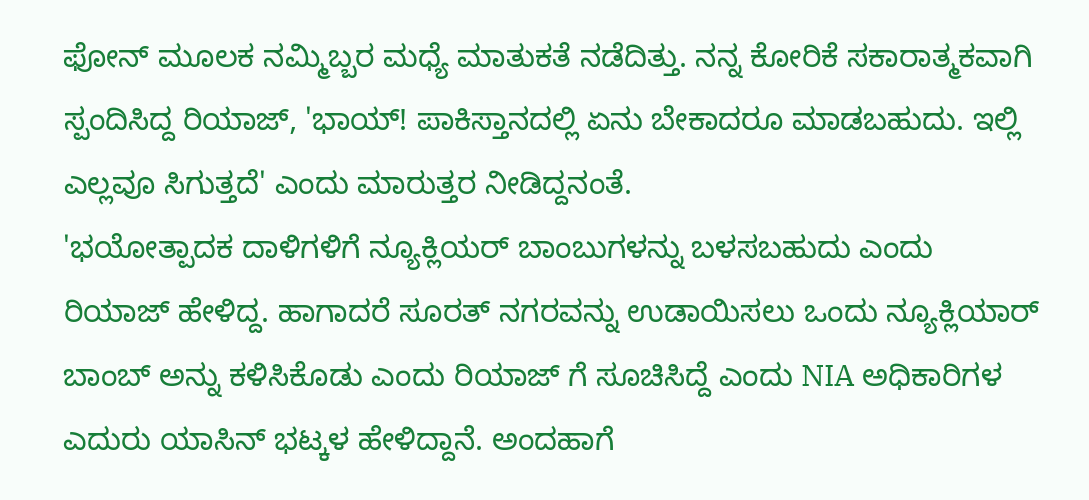ಫೋನ್ ಮೂಲಕ ನಮ್ಮಿಬ್ಬರ ಮಧ್ಯೆ ಮಾತುಕತೆ ನಡೆದಿತ್ತು. ನನ್ನ ಕೋರಿಕೆ ಸಕಾರಾತ್ಮಕವಾಗಿ ಸ್ಪಂದಿಸಿದ್ದ ರಿಯಾಜ್, 'ಭಾಯ್! ಪಾಕಿಸ್ತಾನದಲ್ಲಿ ಏನು ಬೇಕಾದರೂ ಮಾಡಬಹುದು. ಇಲ್ಲಿ ಎಲ್ಲವೂ ಸಿಗುತ್ತದೆ' ಎಂದು ಮಾರುತ್ತರ ನೀಡಿದ್ದನಂತೆ.
'ಭಯೋತ್ಪಾದಕ ದಾಳಿಗಳಿಗೆ ನ್ಯೂಕ್ಲಿಯರ್ ಬಾಂಬುಗಳನ್ನು ಬಳಸಬಹುದು ಎಂದು ರಿಯಾಜ್ ಹೇಳಿದ್ದ. ಹಾಗಾದರೆ ಸೂರತ್ ನಗರವನ್ನು ಉಡಾಯಿಸಲು ಒಂದು ನ್ಯೂಕ್ಲಿಯಾರ್ ಬಾಂಬ್ ಅನ್ನು ಕಳಿಸಿಕೊಡು ಎಂದು ರಿಯಾಜ್ ಗೆ ಸೂಚಿಸಿದ್ದೆ ಎಂದು NIA ಅಧಿಕಾರಿಗಳ ಎದುರು ಯಾಸಿನ್ ಭಟ್ಕಳ ಹೇಳಿದ್ದಾನೆ. ಅಂದಹಾಗೆ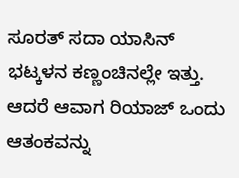ಸೂರತ್ ಸದಾ ಯಾಸಿನ್ ಭಟ್ಕಳನ ಕಣ್ಣಂಚಿನಲ್ಲೇ ಇತ್ತು.
ಆದರೆ ಆವಾಗ ರಿಯಾಜ್ ಒಂದು ಆತಂಕವನ್ನು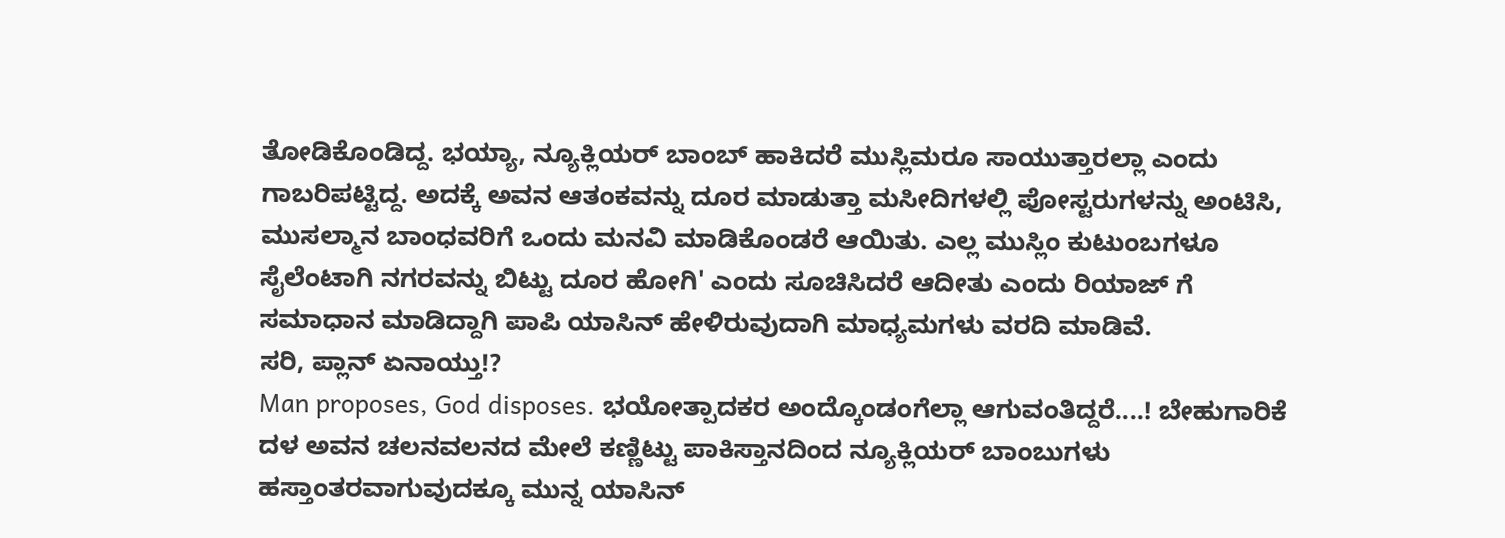ತೋಡಿಕೊಂಡಿದ್ದ. ಭಯ್ಯಾ, ನ್ಯೂಕ್ಲಿಯರ್ ಬಾಂಬ್ ಹಾಕಿದರೆ ಮುಸ್ಲಿಮರೂ ಸಾಯುತ್ತಾರಲ್ಲಾ ಎಂದು ಗಾಬರಿಪಟ್ಟಿದ್ದ. ಅದಕ್ಕೆ ಅವನ ಆತಂಕವನ್ನು ದೂರ ಮಾಡುತ್ತಾ ಮಸೀದಿಗಳಲ್ಲಿ ಪೋಸ್ಟರುಗಳನ್ನು ಅಂಟಿಸಿ, ಮುಸಲ್ಮಾನ ಬಾಂಧವರಿಗೆ ಒಂದು ಮನವಿ ಮಾಡಿಕೊಂಡರೆ ಆಯಿತು. ಎಲ್ಲ ಮುಸ್ಲಿಂ ಕುಟುಂಬಗಳೂ ಸೈಲೆಂಟಾಗಿ ನಗರವನ್ನು ಬಿಟ್ಟು ದೂರ ಹೋಗಿ' ಎಂದು ಸೂಚಿಸಿದರೆ ಆದೀತು ಎಂದು ರಿಯಾಜ್ ಗೆ ಸಮಾಧಾನ ಮಾಡಿದ್ದಾಗಿ ಪಾಪಿ ಯಾಸಿನ್ ಹೇಳಿರುವುದಾಗಿ ಮಾಧ್ಯಮಗಳು ವರದಿ ಮಾಡಿವೆ.
ಸರಿ, ಪ್ಲಾನ್ ಏನಾಯ್ತು!?
Man proposes, God disposes. ಭಯೋತ್ಪಾದಕರ ಅಂದ್ಕೊಂಡಂಗೆಲ್ಲಾ ಆಗುವಂತಿದ್ದರೆ....! ಬೇಹುಗಾರಿಕೆ ದಳ ಅವನ ಚಲನವಲನದ ಮೇಲೆ ಕಣ್ಣಿಟ್ಟು ಪಾಕಿಸ್ತಾನದಿಂದ ನ್ಯೂಕ್ಲಿಯರ್ ಬಾಂಬುಗಳು ಹಸ್ತಾಂತರವಾಗುವುದಕ್ಕೂ ಮುನ್ನ ಯಾಸಿನ್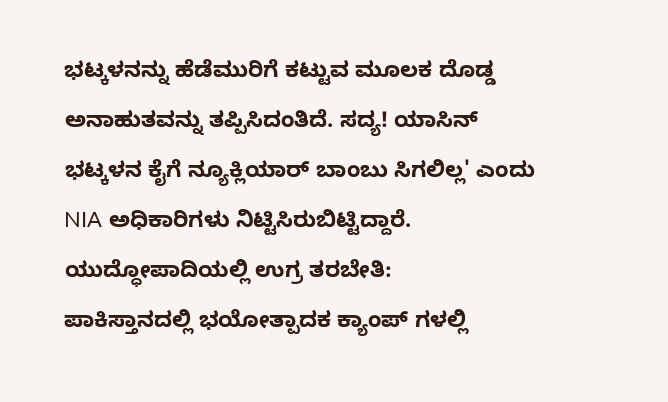ಭಟ್ಕಳನನ್ನು ಹೆಡೆಮುರಿಗೆ ಕಟ್ಟುವ ಮೂಲಕ ದೊಡ್ಡ ಅನಾಹುತವನ್ನು ತಪ್ಪಿಸಿದಂತಿದೆ. ಸದ್ಯ! ಯಾಸಿನ್ ಭಟ್ಕಳನ ಕೈಗೆ ನ್ಯೂಕ್ಲಿಯಾರ್ ಬಾಂಬು ಸಿಗಲಿಲ್ಲ' ಎಂದು NIA ಅಧಿಕಾರಿಗಳು ನಿಟ್ಟಿಸಿರುಬಿಟ್ಟಿದ್ದಾರೆ.
ಯುದ್ಧೋಪಾದಿಯಲ್ಲಿ ಉಗ್ರ ತರಬೇತಿ:
ಪಾಕಿಸ್ತಾನದಲ್ಲಿ ಭಯೋತ್ಪಾದಕ ಕ್ಯಾಂಪ್ ಗಳಲ್ಲಿ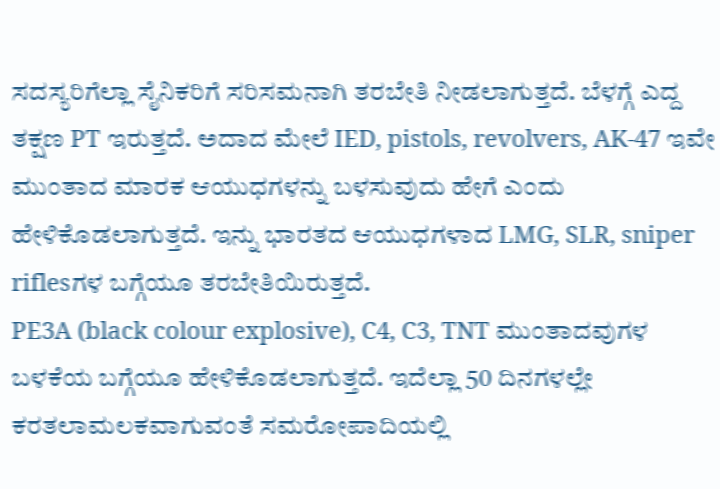ಸದಸ್ಯರಿಗೆಲ್ಲಾ ಸೈನಿಕರಿಗೆ ಸರಿಸಮನಾಗಿ ತರಬೇತಿ ನೀಡಲಾಗುತ್ತದೆ. ಬೆಳಗ್ಗೆ ಎದ್ದ ತಕ್ಷಣ PT ಇರುತ್ತದೆ. ಅದಾದ ಮೇಲೆ IED, pistols, revolvers, AK-47 ಇವೇ ಮುಂತಾದ ಮಾರಕ ಆಯುಧಗಳನ್ನು ಬಳಸುವುದು ಹೇಗೆ ಎಂದು ಹೇಳಿಕೊಡಲಾಗುತ್ತದೆ. ಇನ್ನು ಭಾರತದ ಆಯುಧಗಳಾದ LMG, SLR, sniper riflesಗಳ ಬಗ್ಗೆಯೂ ತರಬೇತಿಯಿರುತ್ತದೆ.
PE3A (black colour explosive), C4, C3, TNT ಮುಂತಾದವುಗಳ ಬಳಕೆಯ ಬಗ್ಗೆಯೂ ಹೇಳಿಕೊಡಲಾಗುತ್ತದೆ. ಇದೆಲ್ಲಾ 50 ದಿನಗಳಲ್ಲೇ ಕರತಲಾಮಲಕವಾಗುವಂತೆ ಸಮರೋಪಾದಿಯಲ್ಲಿ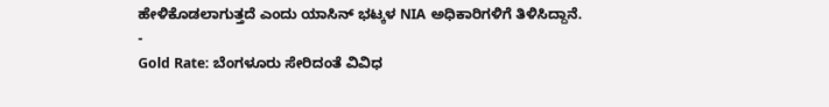ಹೇಳಿಕೊಡಲಾಗುತ್ತದೆ ಎಂದು ಯಾಸಿನ್ ಭಟ್ಕಳ NIA ಅಧಿಕಾರಿಗಳಿಗೆ ತಿಳಿಸಿದ್ದಾನೆ.
-
Gold Rate: ಬೆಂಗಳೂರು ಸೇರಿದಂತೆ ವಿವಿಧ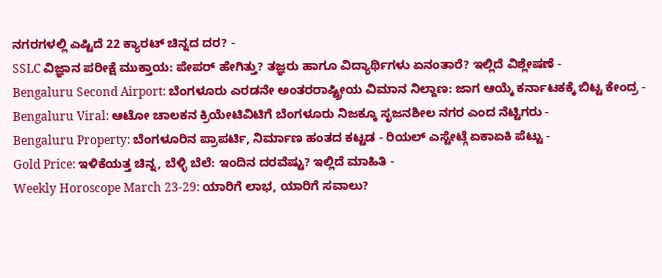ನಗರಗಳಲ್ಲಿ ಎಷ್ಟಿದೆ 22 ಕ್ಯಾರಟ್ ಚಿನ್ನದ ದರ? -
SSLC ವಿಜ್ಞಾನ ಪರೀಕ್ಷೆ ಮುಕ್ತಾಯ: ಪೇಪರ್ ಹೇಗಿತ್ತು? ತಜ್ಞರು ಹಾಗೂ ವಿದ್ಯಾರ್ಥಿಗಳು ಏನಂತಾರೆ? ಇಲ್ಲಿದೆ ವಿಶ್ಲೇಷಣೆ -
Bengaluru Second Airport: ಬೆಂಗಳೂರು ಎರಡನೇ ಅಂತರರಾಷ್ಟ್ರೀಯ ವಿಮಾನ ನಿಲ್ದಾಣ: ಜಾಗ ಆಯ್ಕೆ ಕರ್ನಾಟಕಕ್ಕೆ ಬಿಟ್ಟ ಕೇಂದ್ರ -
Bengaluru Viral: ಆಟೋ ಚಾಲಕನ ಕ್ರಿಯೇಟಿವಿಟಿಗೆ ಬೆಂಗಳೂರು ನಿಜಕ್ಕೂ ಸೃಜನಶೀಲ ನಗರ ಎಂದ ನೆಟ್ಟಿಗರು -
Bengaluru Property: ಬೆಂಗಳೂರಿನ ಪ್ರಾಪರ್ಟಿ, ನಿರ್ಮಾಣ ಹಂತದ ಕಟ್ಟಡ - ರಿಯಲ್ ಎಸ್ಟೇಟ್ಗೆ ಏಕಾಏಕಿ ಪೆಟ್ಟು -
Gold Price: ಇಳಿಕೆಯತ್ತ ಚಿನ್ನ, ಬೆಳ್ಳಿ ಬೆಲೆ: ಇಂದಿನ ದರವೆಷ್ಟು? ಇಲ್ಲಿದೆ ಮಾಹಿತಿ -
Weekly Horoscope March 23-29: ಯಾರಿಗೆ ಲಾಭ, ಯಾರಿಗೆ ಸವಾಲು?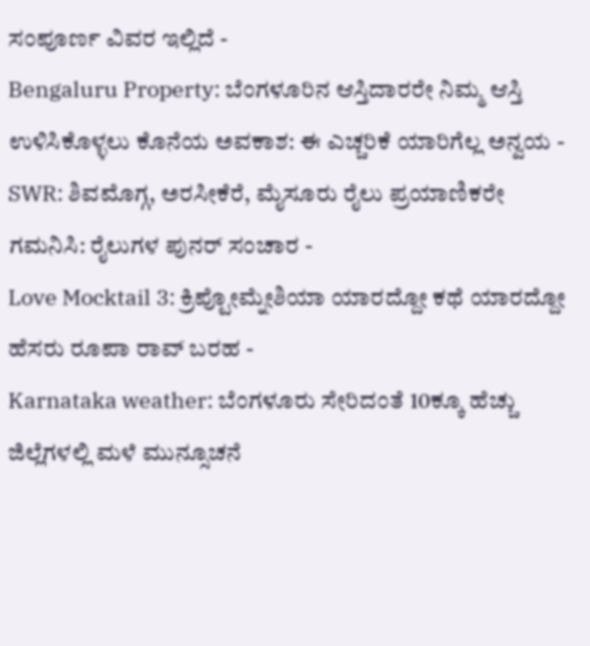ಸಂಪೂರ್ಣ ವಿವರ ಇಲ್ಲಿದೆ -
Bengaluru Property: ಬೆಂಗಳೂರಿನ ಆಸ್ತಿದಾರರೇ ನಿಮ್ಮ ಆಸ್ತಿ ಉಳಿಸಿಕೊಳ್ಳಲು ಕೊನೆಯ ಅವಕಾಶ: ಈ ಎಚ್ಚರಿಕೆ ಯಾರಿಗೆಲ್ಲ ಅನ್ವಯ -
SWR: ಶಿವಮೊಗ್ಗ, ಅರಸೀಕೆರೆ, ಮೈಸೂರು ರೈಲು ಪ್ರಯಾಣಿಕರೇ ಗಮನಿಸಿ: ರೈಲುಗಳ ಪುನರ್ ಸಂಚಾರ -
Love Mocktail 3: ಕ್ರಿಪ್ಟೋಮ್ನೇಶಿಯಾ ಯಾರದ್ದೋ ಕಥೆ ಯಾರದ್ದೋ ಹೆಸರು ರೂಪಾ ರಾವ್ ಬರಹ -
Karnataka weather: ಬೆಂಗಳೂರು ಸೇರಿದಂತೆ 10ಕ್ಕೂ ಹೆಚ್ಚು ಜಿಲ್ಲೆಗಳಲ್ಲಿ ಮಳೆ ಮುನ್ಸೂಚನೆ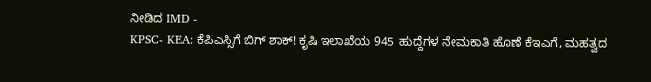ನೀಡಿದ IMD -
KPSC- KEA: ಕೆಪಿಎಸ್ಸಿಗೆ ಬಿಗ್ ಶಾಕ್! ಕೃಷಿ ಇಲಾಖೆಯ 945 ಹುದ್ದೆಗಳ ನೇಮಕಾತಿ ಹೊಣೆ ಕೆಇಎಗೆ, ಮಹತ್ವದ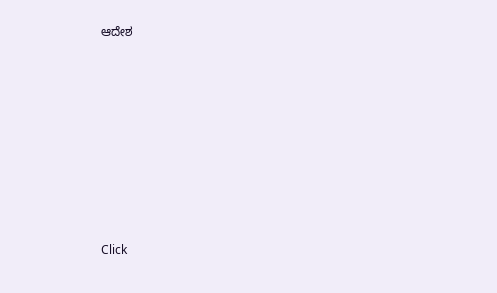ಆದೇಶ












Click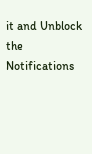it and Unblock the Notifications